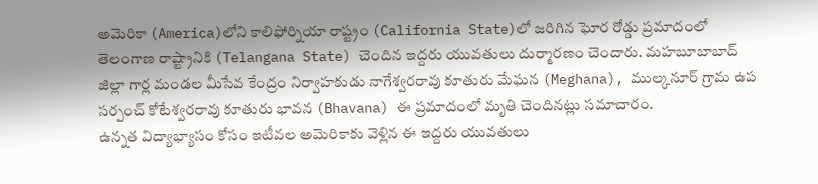అమెరికా (America)లోని కాలిఫోర్నియా రాష్ట్రం (California State)లో జరిగిన ఘోర రోడ్డు ప్రమాదంలో తెలంగాణ రాష్ట్రానికి (Telangana State) చెందిన ఇద్దరు యువతులు దుర్మారణం చెందారు. మహబూబాబాద్ జిల్లా గార్ల మండల మీసేవ కేంద్రం నిర్వాహకుడు నాగేశ్వరరావు కూతురు మేఘన (Meghana), ముల్కనూర్ గ్రామ ఉప సర్పంచ్ కోటేశ్వరరావు కూతురు భావన (Bhavana) ఈ ప్రమాదంలో మృతి చెందినట్లు సమాచారం.
ఉన్నత విద్యాభ్యాసం కోసం ఇటీవల అమెరికాకు వెళ్లిన ఈ ఇద్దరు యువతులు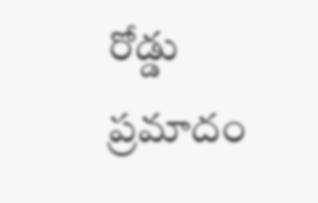రోడ్డు ప్రమాదం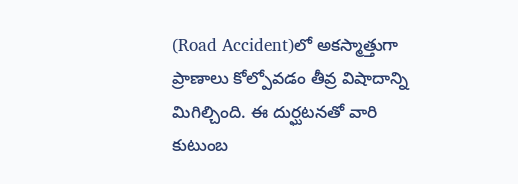(Road Accident)లో అకస్మాత్తుగా ప్రాణాలు కోల్పోవడం తీవ్ర విషాదాన్ని మిగిల్చింది. ఈ దుర్ఘటనతో వారి కుటుంబ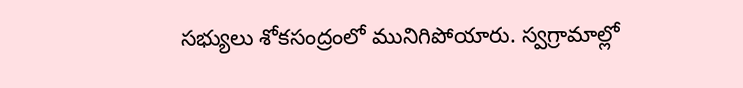సభ్యులు శోకసంద్రంలో మునిగిపోయారు. స్వగ్రామాల్లో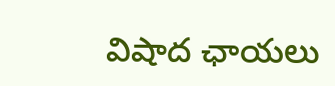విషాద ఛాయలు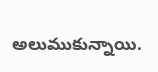అలుముకున్నాయి.